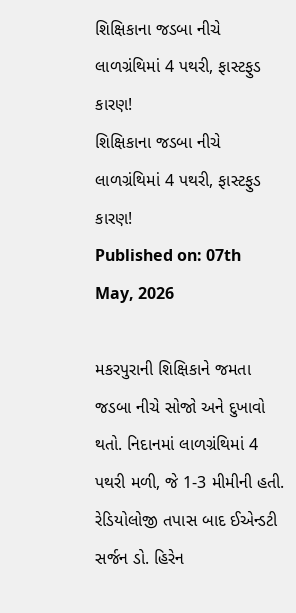શિક્ષિકાના જડબા નીચે લાળગ્રંથિમાં 4 પથરી, ફાસ્ટફુડ કારણ!
શિક્ષિકાના જડબા નીચે લાળગ્રંથિમાં 4 પથરી, ફાસ્ટફુડ કારણ!
Published on: 07th May, 2026

મકરપુરાની શિક્ષિકાને જમતા જડબા નીચે સોજો અને દુખાવો થતો. નિદાનમાં લાળગ્રંથિમાં 4 પથરી મળી, જે 1-3 મીમીની હતી. રેડિયોલોજી તપાસ બાદ ઈએન્ડટી સર્જન ડો. હિરેન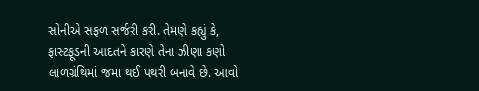સોનીએ સફળ સર્જરી કરી. તેમણે કહ્યું કે, ફાસ્ટફૂડની આદતને કારણે તેના ઝીણા કણો લાળગ્રંથિમાં જમા થઈ પથરી બનાવે છે. આવો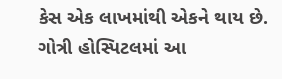કેસ એક લાખમાંથી એકને થાય છે. ગોત્રી હોસ્પિટલમાં આ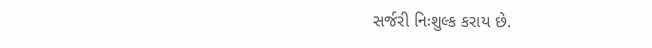સર્જરી નિઃશુલ્ક કરાય છે.